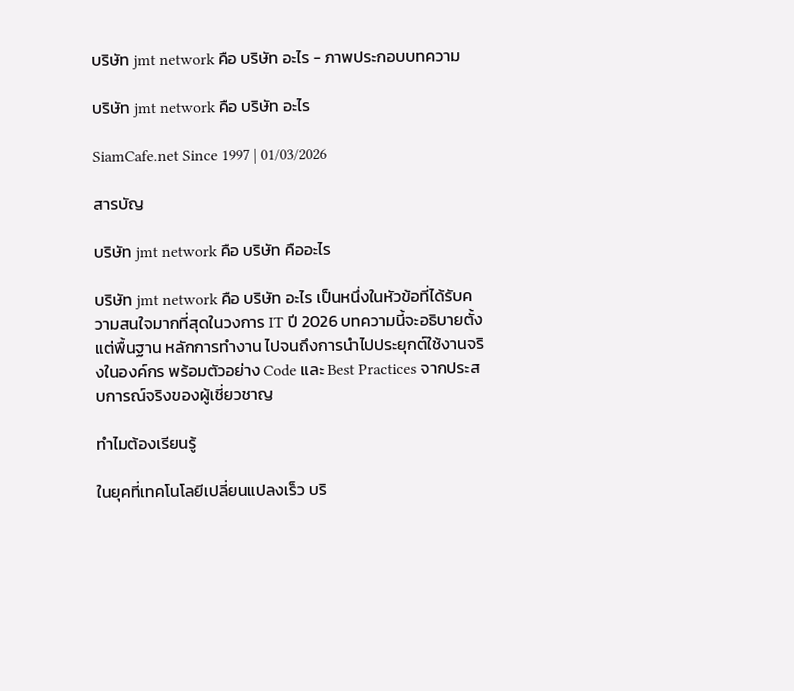บริษัท jmt network คือ บริษัท อะไร - ภาพประกอบบทความ

บริษัท jmt network คือ บริษัท อะไร

SiamCafe.net Since 1997 | 01/03/2026

สารบัญ

บริษัท jmt network คือ บริษัท คืออะไร

บริษัท jmt network คือ บริษัท อะไร เป็นหนึ่งในหัวข้อที่ได้รับความสนใจมากที่สุดในวงการ IT ปี 2026 บทความนี้จะอธิบายตั้งแต่พื้นฐาน หลักการทำงาน ไปจนถึงการนำไปประยุกต์ใช้งานจริงในองค์กร พร้อมตัวอย่าง Code และ Best Practices จากประสบการณ์จริงของผู้เชี่ยวชาญ

ทำไมต้องเรียนรู้

ในยุคที่เทคโนโลยีเปลี่ยนแปลงเร็ว บริ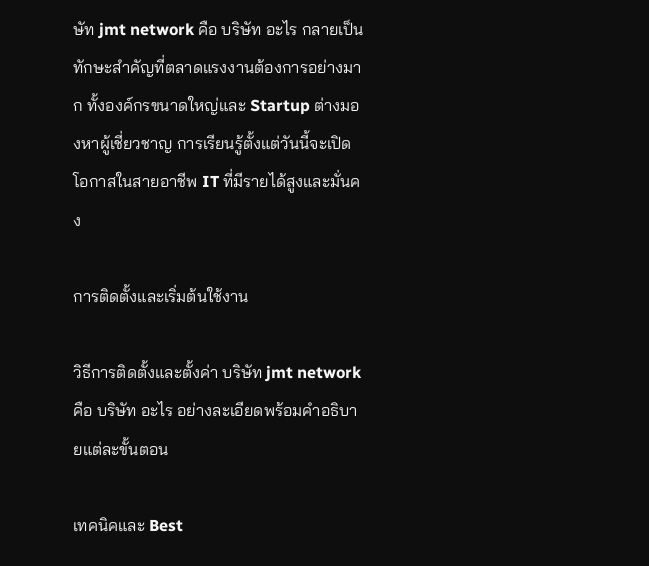ษัท jmt network คือ บริษัท อะไร กลายเป็นทักษะสำคัญที่ตลาดแรงงานต้องการอย่างมาก ทั้งองค์กรขนาดใหญ่และ Startup ต่างมองหาผู้เชี่ยวชาญ การเรียนรู้ตั้งแต่วันนี้จะเปิดโอกาสในสายอาชีพ IT ที่มีรายได้สูงและมั่นคง

การติดตั้งและเริ่มต้นใช้งาน

วิธีการติดตั้งและตั้งค่า บริษัท jmt network คือ บริษัท อะไร อย่างละเอียดพร้อมคำอธิบายแต่ละขั้นตอน

เทคนิคและ Best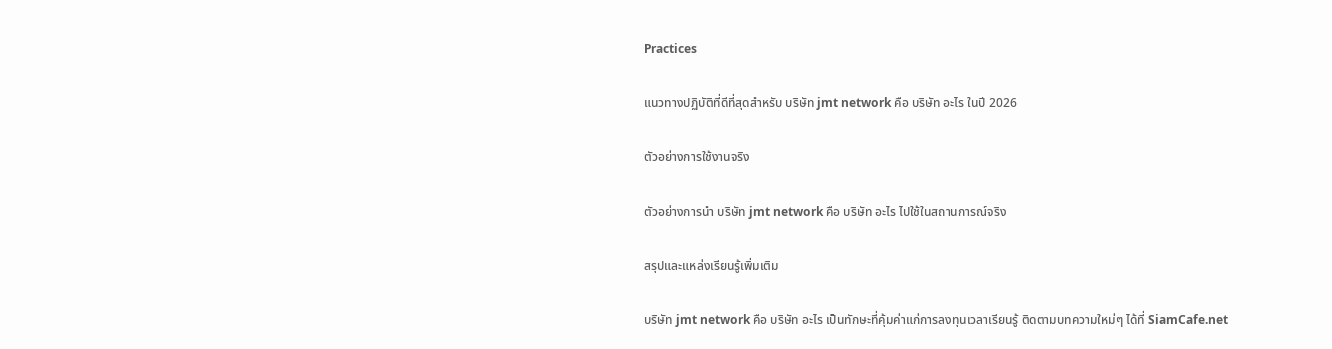Practices

แนวทางปฏิบัติที่ดีที่สุดสำหรับ บริษัท jmt network คือ บริษัท อะไร ในปี 2026

ตัวอย่างการใช้งานจริง

ตัวอย่างการนำ บริษัท jmt network คือ บริษัท อะไร ไปใช้ในสถานการณ์จริง

สรุปและแหล่งเรียนรู้เพิ่มเติม

บริษัท jmt network คือ บริษัท อะไร เป็นทักษะที่คุ้มค่าแก่การลงทุนเวลาเรียนรู้ ติดตามบทความใหม่ๆ ได้ที่ SiamCafe.net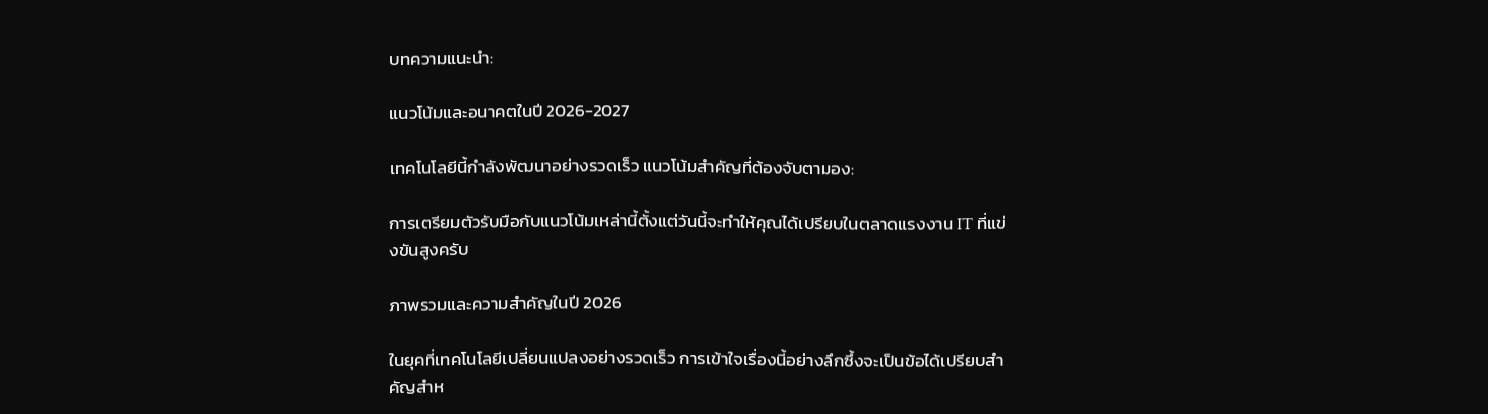บทความแนะนำ:

แนวโน้มและอนาคตในปี 2026-2027

เทคโนโลยีนี้กำลังพัฒนาอย่างรวดเร็ว แนวโน้มสำคัญที่ต้องจับตามอง:

การเตรียมตัวรับมือกับแนวโน้มเหล่านี้ตั้งแต่วันนี้จะทำให้คุณได้เปรียบในตลาดแรงงาน IT ที่แข่งขันสูงครับ

ภาพรวมและความสำคัญในปี 2026

ในยุคที่เทคโนโลยีเปลี่ยนแปลงอย่างรวดเร็ว การเข้าใจเรื่องนี้อย่างลึกซึ้งจะเป็นข้อได้เปรียบสำคัญสำห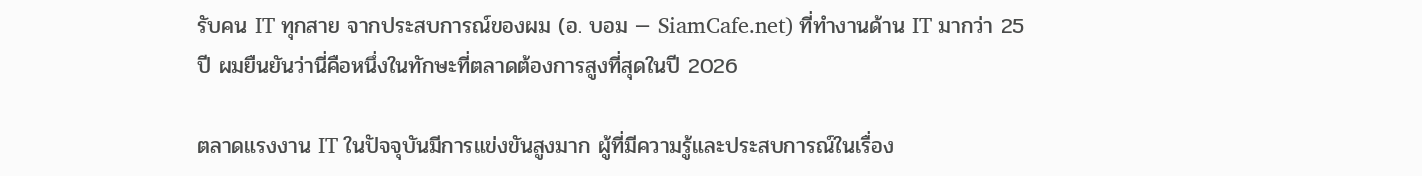รับคน IT ทุกสาย จากประสบการณ์ของผม (อ. บอม — SiamCafe.net) ที่ทำงานด้าน IT มากว่า 25 ปี ผมยืนยันว่านี่คือหนึ่งในทักษะที่ตลาดต้องการสูงที่สุดในปี 2026

ตลาดแรงงาน IT ในปัจจุบันมีการแข่งขันสูงมาก ผู้ที่มีความรู้และประสบการณ์ในเรื่อง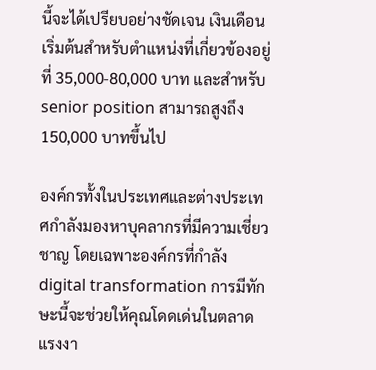นี้จะได้เปรียบอย่างชัดเจน เงินเดือนเริ่มต้นสำหรับตำแหน่งที่เกี่ยวข้องอยู่ที่ 35,000-80,000 บาท และสำหรับ senior position สามารถสูงถึง 150,000 บาทขึ้นไป

องค์กรทั้งในประเทศและต่างประเทศกำลังมองหาบุคลากรที่มีความเชี่ยวชาญ โดยเฉพาะองค์กรที่กำลัง digital transformation การมีทักษะนี้จะช่วยให้คุณโดดเด่นในตลาดแรงงา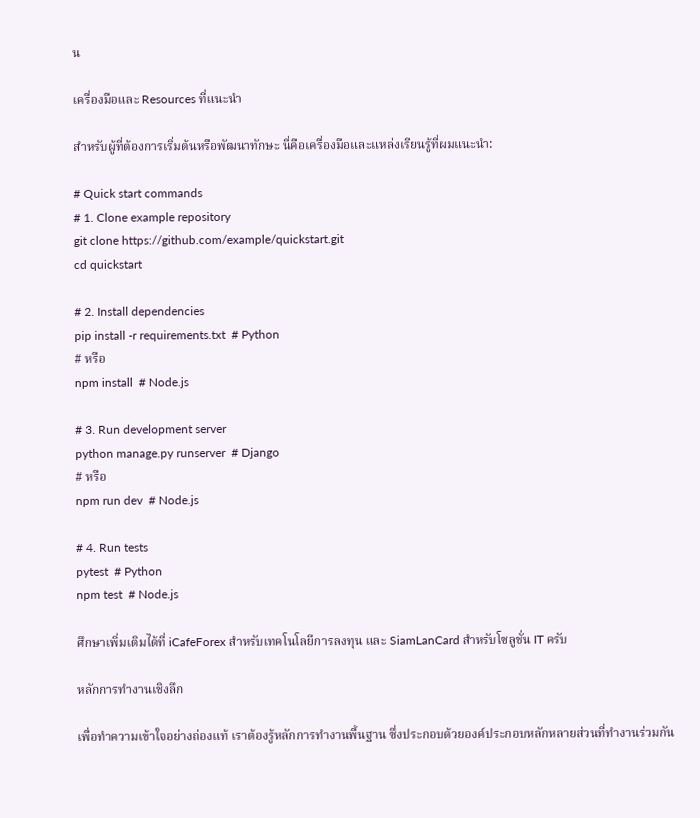น

เครื่องมือและ Resources ที่แนะนำ

สำหรับผู้ที่ต้องการเริ่มต้นหรือพัฒนาทักษะ นี่คือเครื่องมือและแหล่งเรียนรู้ที่ผมแนะนำ:

# Quick start commands
# 1. Clone example repository
git clone https://github.com/example/quickstart.git
cd quickstart

# 2. Install dependencies
pip install -r requirements.txt  # Python
# หรือ
npm install  # Node.js

# 3. Run development server
python manage.py runserver  # Django
# หรือ
npm run dev  # Node.js

# 4. Run tests
pytest  # Python
npm test  # Node.js

ศึกษาเพิ่มเติมได้ที่ iCafeForex สำหรับเทคโนโลยีการลงทุน และ SiamLanCard สำหรับโซลูชั่น IT ครับ

หลักการทำงานเชิงลึก

เพื่อทำความเข้าใจอย่างถ่องแท้ เราต้องรู้หลักการทำงานพื้นฐาน ซึ่งประกอบด้วยองค์ประกอบหลักหลายส่วนที่ทำงานร่วมกัน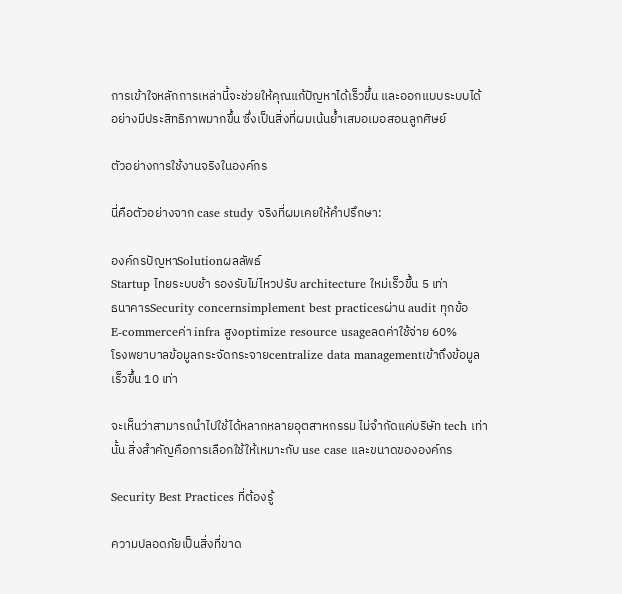การเข้าใจหลักการเหล่านี้จะช่วยให้คุณแก้ปัญหาได้เร็วขึ้น และออกแบบระบบได้อย่างมีประสิทธิภาพมากขึ้น ซึ่งเป็นสิ่งที่ผมเน้นย้ำเสมอเมอสอนลูกศิษย์

ตัวอย่างการใช้งานจริงในองค์กร

นี่คือตัวอย่างจาก case study จริงที่ผมเคยให้คำปรึกษา:

องค์กรปัญหาSolutionผลลัพธ์
Startup ไทยระบบช้า รองรับไม่ไหวปรับ architecture ใหม่เร็วขึ้น 5 เท่า
ธนาคารSecurity concernsimplement best practicesผ่าน audit ทุกข้อ
E-commerceค่า infra สูงoptimize resource usageลดค่าใช้จ่าย 60%
โรงพยาบาลข้อมูลกระจัดกระจายcentralize data managementเข้าถึงข้อมูลเร็วขึ้น 10 เท่า

จะเห็นว่าสามารถนำไปใช้ได้หลากหลายอุตสาหกรรม ไม่จำกัดแค่บริษัท tech เท่านั้น สิ่งสำคัญคือการเลือกใช้ให้เหมาะกับ use case และขนาดขององค์กร

Security Best Practices ที่ต้องรู้

ความปลอดภัยเป็นสิ่งที่ขาด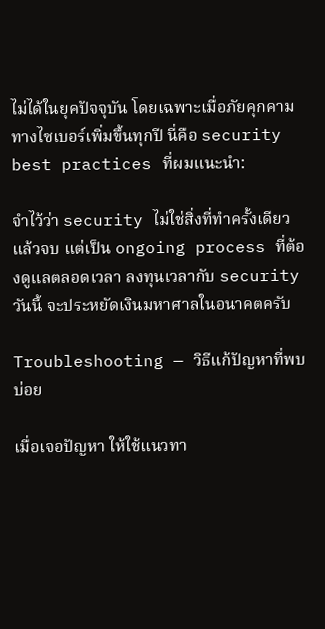ไม่ได้ในยุคปัจจุบัน โดยเฉพาะเมื่อภัยคุกคามทางไซเบอร์เพิ่มขึ้นทุกปี นี่คือ security best practices ที่ผมแนะนำ:

จำไว้ว่า security ไม่ใช่สิ่งที่ทำครั้งเดียวแล้วจบ แต่เป็น ongoing process ที่ต้องดูแลตลอดเวลา ลงทุนเวลากับ security วันนี้ จะประหยัดเงินมหาศาลในอนาคตครับ

Troubleshooting — วิธีแก้ปัญหาที่พบบ่อย

เมื่อเจอปัญหา ให้ใช้แนวทา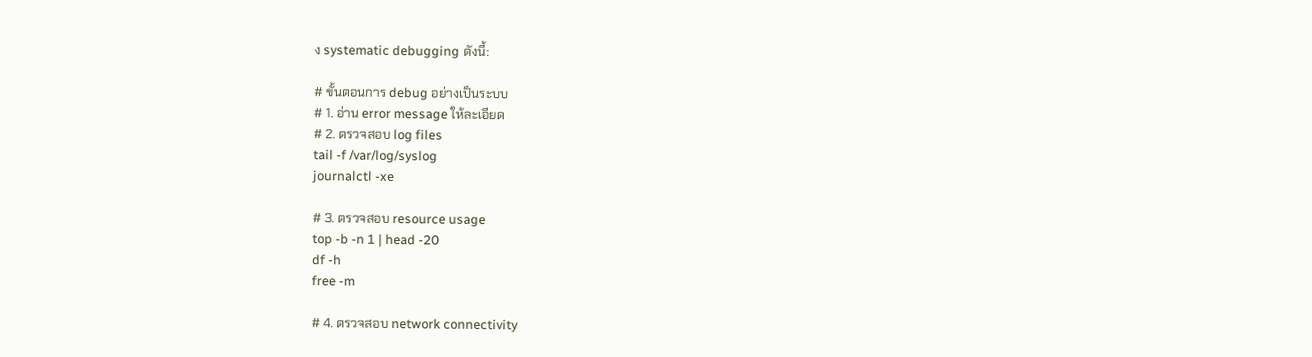ง systematic debugging ดังนี้:

# ขั้นตอนการ debug อย่างเป็นระบบ
# 1. อ่าน error message ให้ละเอียด
# 2. ตรวจสอบ log files
tail -f /var/log/syslog
journalctl -xe

# 3. ตรวจสอบ resource usage
top -b -n 1 | head -20
df -h
free -m

# 4. ตรวจสอบ network connectivity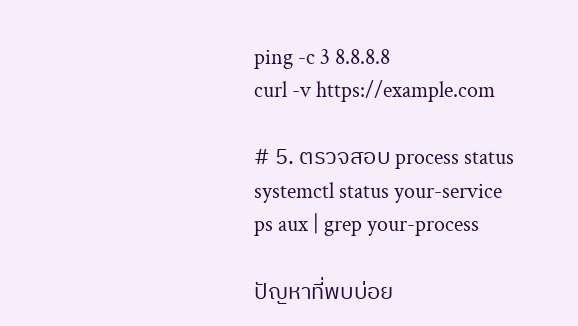ping -c 3 8.8.8.8
curl -v https://example.com

# 5. ตรวจสอบ process status
systemctl status your-service
ps aux | grep your-process

ปัญหาที่พบบ่อย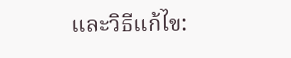และวิธีแก้ไข: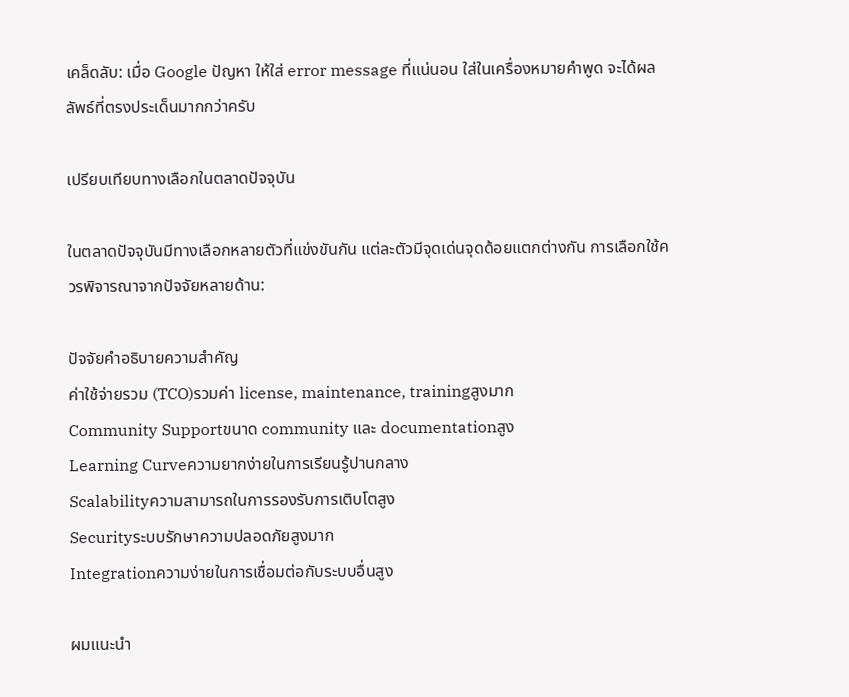เคล็ดลับ: เมื่อ Google ปัญหา ให้ใส่ error message ที่แน่นอน ใส่ในเครื่องหมายคำพูด จะได้ผลลัพธ์ที่ตรงประเด็นมากกว่าครับ

เปรียบเทียบทางเลือกในตลาดปัจจุบัน

ในตลาดปัจจุบันมีทางเลือกหลายตัวที่แข่งขันกัน แต่ละตัวมีจุดเด่นจุดด้อยแตกต่างกัน การเลือกใช้ควรพิจารณาจากปัจจัยหลายด้าน:

ปัจจัยคำอธิบายความสำคัญ
ค่าใช้จ่ายรวม (TCO)รวมค่า license, maintenance, trainingสูงมาก
Community Supportขนาด community และ documentationสูง
Learning Curveความยากง่ายในการเรียนรู้ปานกลาง
Scalabilityความสามารถในการรองรับการเติบโตสูง
Securityระบบรักษาความปลอดภัยสูงมาก
Integrationความง่ายในการเชื่อมต่อกับระบบอื่นสูง

ผมแนะนำ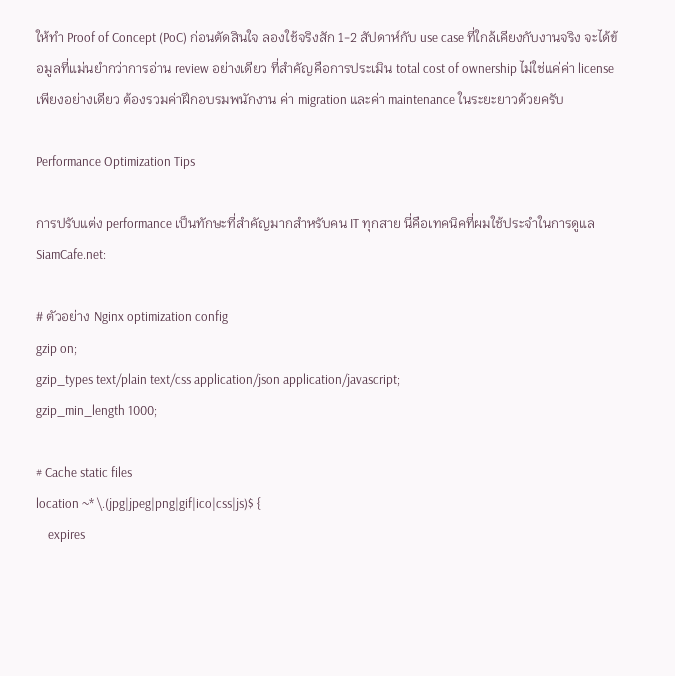ให้ทำ Proof of Concept (PoC) ก่อนตัดสินใจ ลองใช้จริงสัก 1-2 สัปดาห์กับ use case ที่ใกล้เคียงกับงานจริง จะได้ข้อมูลที่แม่นยำกว่าการอ่าน review อย่างเดียว ที่สำคัญคือการประเมิน total cost of ownership ไม่ใช่แค่ค่า license เพียงอย่างเดียว ต้องรวมค่าฝึกอบรมพนักงาน ค่า migration และค่า maintenance ในระยะยาวด้วยครับ

Performance Optimization Tips

การปรับแต่ง performance เป็นทักษะที่สำคัญมากสำหรับคน IT ทุกสาย นี่คือเทคนิคที่ผมใช้ประจำในการดูแล SiamCafe.net:

# ตัวอย่าง Nginx optimization config
gzip on;
gzip_types text/plain text/css application/json application/javascript;
gzip_min_length 1000;

# Cache static files
location ~* \.(jpg|jpeg|png|gif|ico|css|js)$ {
    expires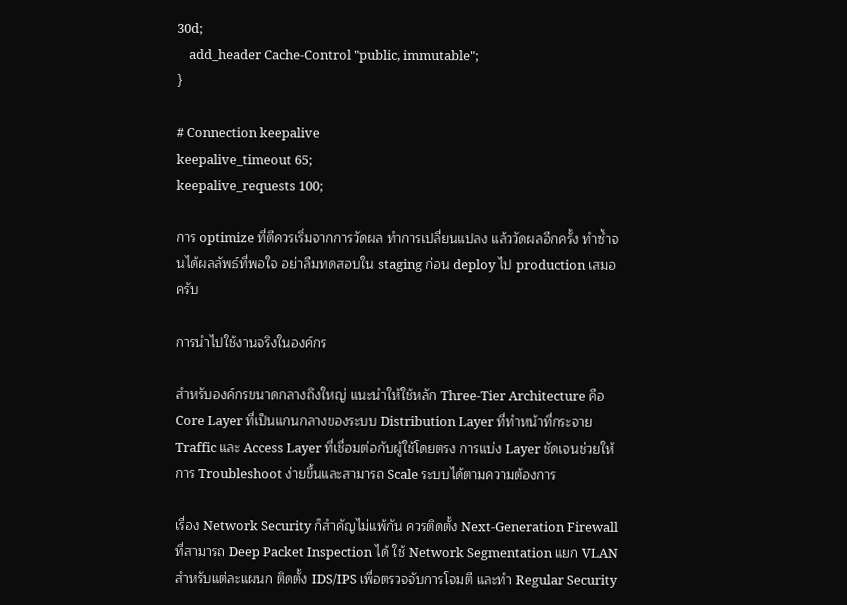30d;
    add_header Cache-Control "public, immutable";
}

# Connection keepalive
keepalive_timeout 65;
keepalive_requests 100;

การ optimize ที่ดีควรเริ่มจากการวัดผล ทำการเปลี่ยนแปลง แล้ววัดผลอีกครั้ง ทำซ้ำจนได้ผลลัพธ์ที่พอใจ อย่าลืมทดสอบใน staging ก่อน deploy ไป production เสมอครับ

การนำไปใช้งานจริงในองค์กร

สำหรับองค์กรขนาดกลางถึงใหญ่ แนะนำให้ใช้หลัก Three-Tier Architecture คือ Core Layer ที่เป็นแกนกลางของระบบ Distribution Layer ที่ทำหน้าที่กระจาย Traffic และ Access Layer ที่เชื่อมต่อกับผู้ใช้โดยตรง การแบ่ง Layer ชัดเจนช่วยให้การ Troubleshoot ง่ายขึ้นและสามารถ Scale ระบบได้ตามความต้องการ

เรื่อง Network Security ก็สำคัญไม่แพ้กัน ควรติดตั้ง Next-Generation Firewall ที่สามารถ Deep Packet Inspection ได้ ใช้ Network Segmentation แยก VLAN สำหรับแต่ละแผนก ติดตั้ง IDS/IPS เพื่อตรวจจับการโจมตี และทำ Regular Security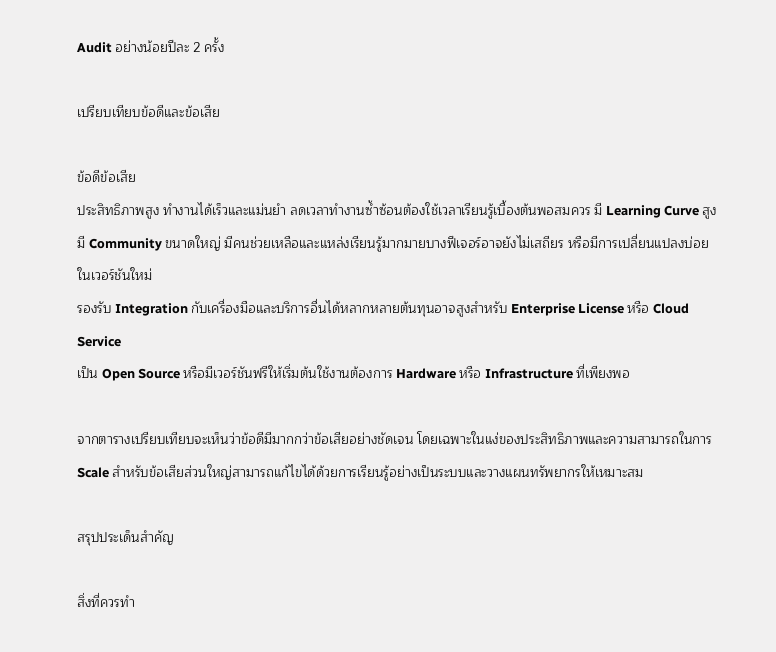Audit อย่างน้อยปีละ 2 ครั้ง

เปรียบเทียบข้อดีและข้อเสีย

ข้อดีข้อเสีย
ประสิทธิภาพสูง ทำงานได้เร็วและแม่นยำ ลดเวลาทำงานซ้ำซ้อนต้องใช้เวลาเรียนรู้เบื้องต้นพอสมควร มี Learning Curve สูง
มี Community ขนาดใหญ่ มีคนช่วยเหลือและแหล่งเรียนรู้มากมายบางฟีเจอร์อาจยังไม่เสถียร หรือมีการเปลี่ยนแปลงบ่อยในเวอร์ชันใหม่
รองรับ Integration กับเครื่องมือและบริการอื่นได้หลากหลายต้นทุนอาจสูงสำหรับ Enterprise License หรือ Cloud Service
เป็น Open Source หรือมีเวอร์ชันฟรีให้เริ่มต้นใช้งานต้องการ Hardware หรือ Infrastructure ที่เพียงพอ

จากตารางเปรียบเทียบจะเห็นว่าข้อดีมีมากกว่าข้อเสียอย่างชัดเจน โดยเฉพาะในแง่ของประสิทธิภาพและความสามารถในการ Scale สำหรับข้อเสียส่วนใหญ่สามารถแก้ไขได้ด้วยการเรียนรู้อย่างเป็นระบบและวางแผนทรัพยากรให้เหมาะสม

สรุปประเด็นสำคัญ

สิ่งที่ควรทำ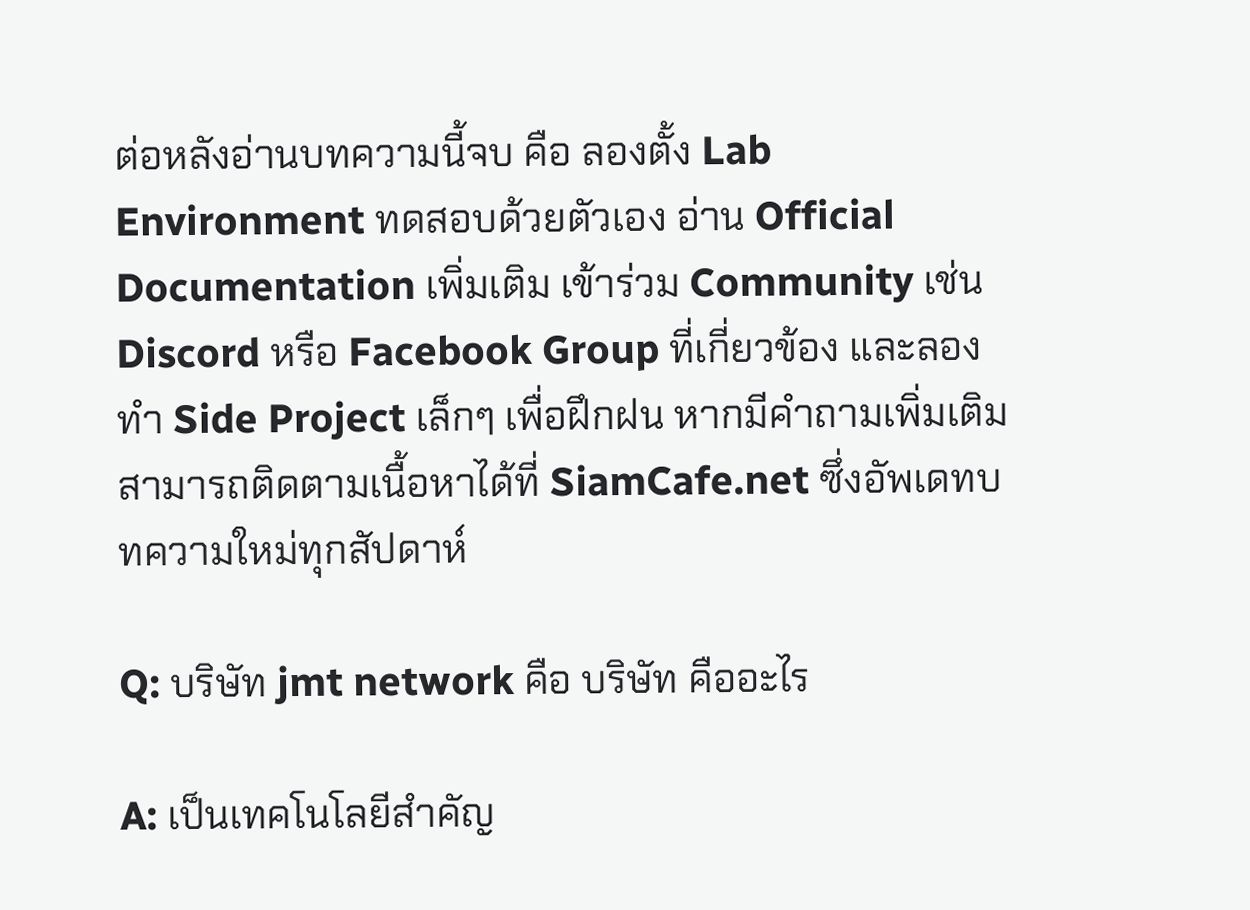ต่อหลังอ่านบทความนี้จบ คือ ลองตั้ง Lab Environment ทดสอบด้วยตัวเอง อ่าน Official Documentation เพิ่มเติม เข้าร่วม Community เช่น Discord หรือ Facebook Group ที่เกี่ยวข้อง และลองทำ Side Project เล็กๆ เพื่อฝึกฝน หากมีคำถามเพิ่มเติม สามารถติดตามเนื้อหาได้ที่ SiamCafe.net ซึ่งอัพเดทบทความใหม่ทุกสัปดาห์

Q: บริษัท jmt network คือ บริษัท คืออะไร

A: เป็นเทคโนโลยีสำคัญ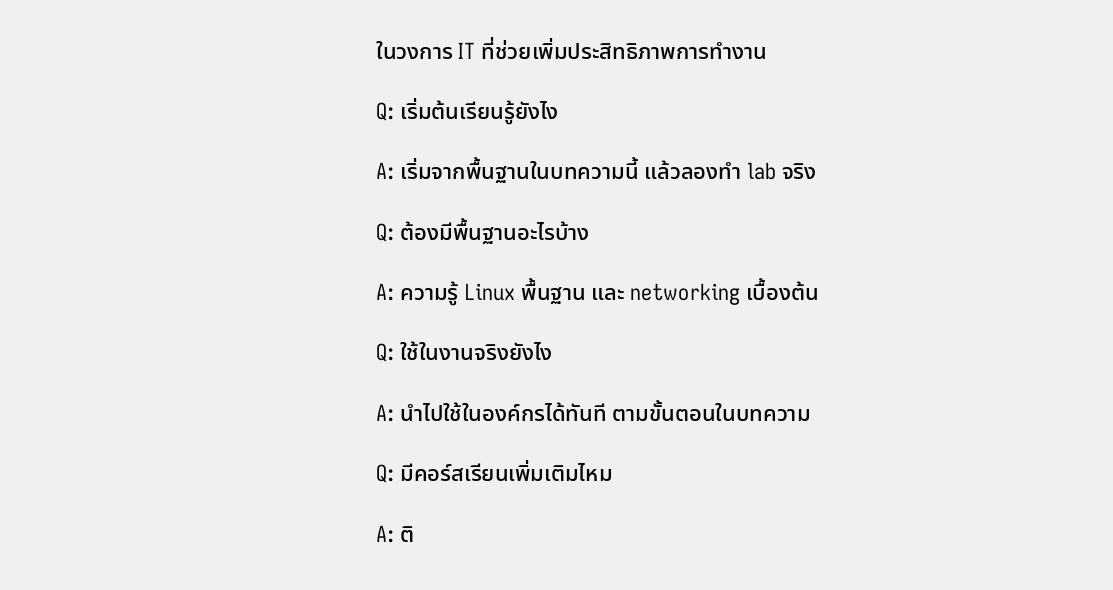ในวงการ IT ที่ช่วยเพิ่มประสิทธิภาพการทำงาน

Q: เริ่มต้นเรียนรู้ยังไง

A: เริ่มจากพื้นฐานในบทความนี้ แล้วลองทำ lab จริง

Q: ต้องมีพื้นฐานอะไรบ้าง

A: ความรู้ Linux พื้นฐาน และ networking เบื้องต้น

Q: ใช้ในงานจริงยังไง

A: นำไปใช้ในองค์กรได้ทันที ตามขั้นตอนในบทความ

Q: มีคอร์สเรียนเพิ่มเติมไหม

A: ติ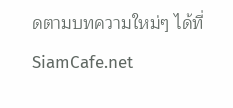ดตามบทความใหม่ๆ ได้ที่ SiamCafe.net